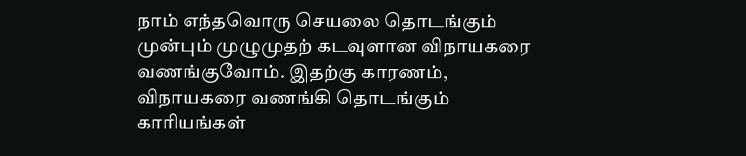நாம் எந்தவொரு செயலை தொடங்கும் முன்பும் முழுமுதற் கடவுளான விநாயகரை வணங்குவோம். இதற்கு காரணம், விநாயகரை வணங்கி தொடங்கும் காரியங்கள்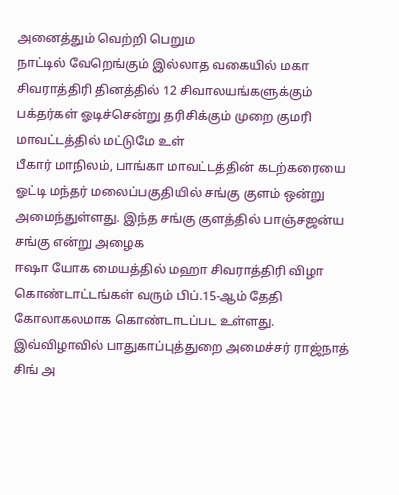அனைத்தும் வெற்றி பெறும
நாட்டில் வேறெங்கும் இல்லாத வகையில் மகா சிவராத்திரி தினத்தில் 12 சிவாலயங்களுக்கும் பக்தர்கள் ஓடிச்சென்று தரிசிக்கும் முறை குமரி மாவட்டத்தில் மட்டுமே உள்
பீகார் மாநிலம், பாங்கா மாவட்டத்தின் கடற்கரையை ஓட்டி மந்தர் மலைப்பகுதியில் சங்கு குளம் ஒன்று அமைந்துள்ளது. இந்த சங்கு குளத்தில் பாஞ்சஜன்ய சங்கு என்று அழைக
ஈஷா யோக மையத்தில் மஹா சிவராத்திரி விழா கொண்டாட்டங்கள் வரும் பிப்.15-ஆம் தேதி கோலாகலமாக கொண்டாடப்பட உள்ளது. இவ்விழாவில் பாதுகாப்புத்துறை அமைச்சர் ராஜ்நாத் சிங் அ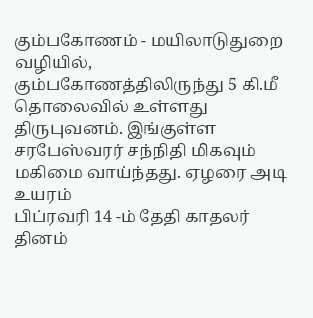கும்பகோணம் - மயிலாடுதுறை வழியில், கும்பகோணத்திலிருந்து 5 கி.மீ தொலைவில் உள்ளது திருபுவனம். இங்குள்ள சரபேஸ்வரர் சந்நிதி மிகவும் மகிமை வாய்ந்தது. ஏழரை அடி உயரம்
பிப்ரவரி 14 -ம் தேதி காதலர் தினம்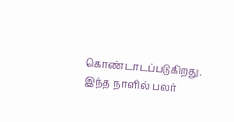கொண்டாடப்படுகிறது. இந்த நாளில் பலர்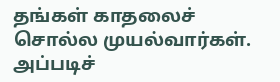தங்கள் காதலைச் சொல்ல முயல்வார்கள். அப்படிச்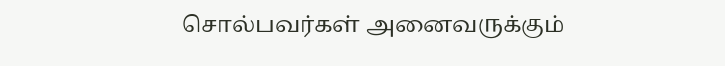சொல்பவர்கள் அனைவருக்கும்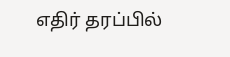எதிர் தரப்பில்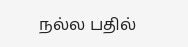நல்ல பதில்